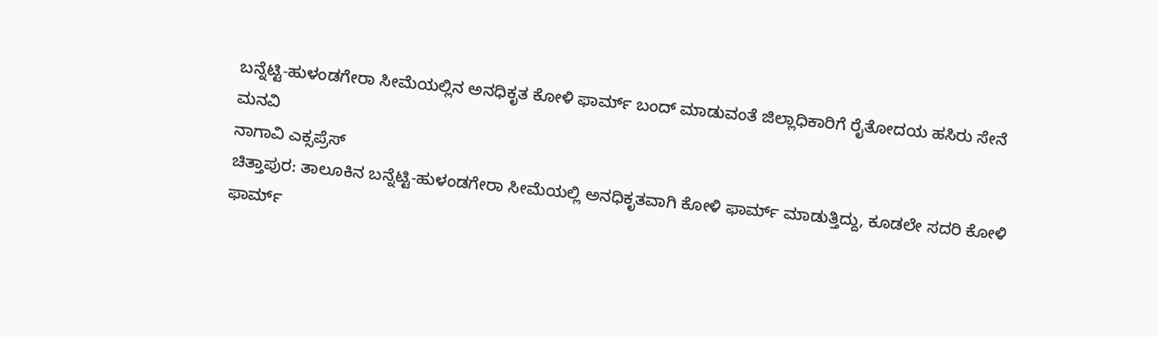ಬನ್ನೆಟ್ಟಿ-ಹುಳಂಡಗೇರಾ ಸೀಮೆಯಲ್ಲಿನ ಅನಧಿಕೃತ ಕೋಳಿ ಫಾರ್ಮ್ ಬಂದ್ ಮಾಡುವಂತೆ ಜಿಲ್ಲಾಧಿಕಾರಿಗೆ ರೈತೋದಯ ಹಸಿರು ಸೇನೆ ಮನವಿ
ನಾಗಾವಿ ಎಕ್ಸಪ್ರೆಸ್
ಚಿತ್ತಾಪುರ: ತಾಲೂಕಿನ ಬನ್ನೆಟ್ಟಿ-ಹುಳಂಡಗೇರಾ ಸೀಮೆಯಲ್ಲಿ ಅನಧಿಕೃತವಾಗಿ ಕೋಳಿ ಫಾರ್ಮ್ ಮಾಡುತ್ತಿದ್ದು, ಕೂಡಲೇ ಸದರಿ ಕೋಳಿ ಫಾರ್ಮ್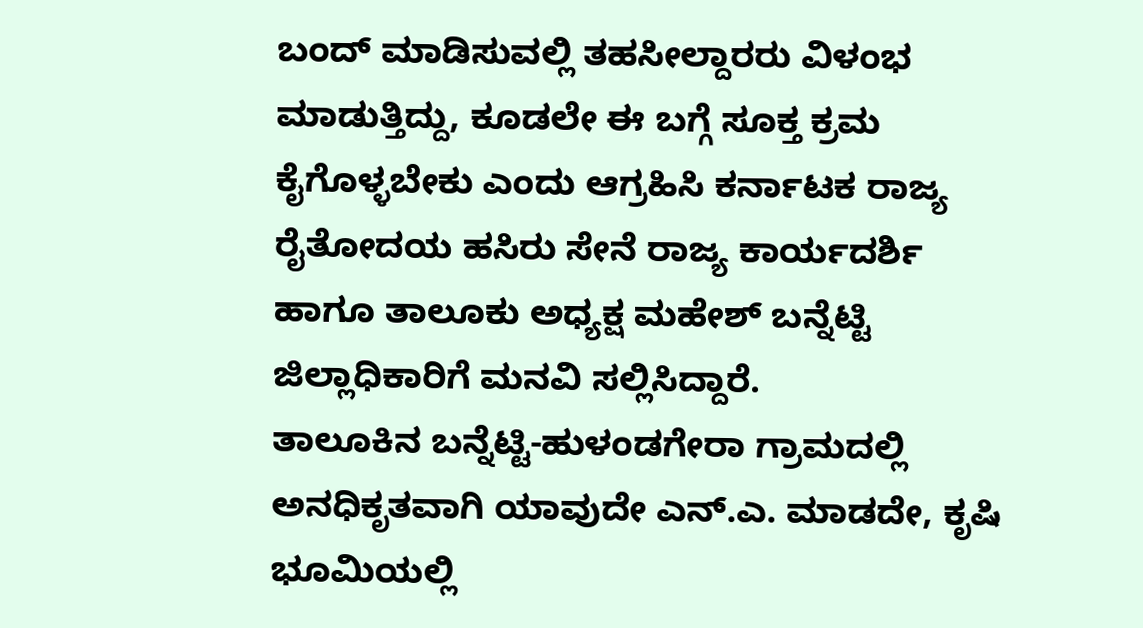ಬಂದ್ ಮಾಡಿಸುವಲ್ಲಿ ತಹಸೀಲ್ದಾರರು ವಿಳಂಭ ಮಾಡುತ್ತಿದ್ದು, ಕೂಡಲೇ ಈ ಬಗ್ಗೆ ಸೂಕ್ತ ಕ್ರಮ ಕೈಗೊಳ್ಳಬೇಕು ಎಂದು ಆಗ್ರಹಿಸಿ ಕರ್ನಾಟಕ ರಾಜ್ಯ ರೈತೋದಯ ಹಸಿರು ಸೇನೆ ರಾಜ್ಯ ಕಾರ್ಯದರ್ಶಿ ಹಾಗೂ ತಾಲೂಕು ಅಧ್ಯಕ್ಷ ಮಹೇಶ್ ಬನ್ನೆಟ್ಟಿ ಜಿಲ್ಲಾಧಿಕಾರಿಗೆ ಮನವಿ ಸಲ್ಲಿಸಿದ್ದಾರೆ.
ತಾಲೂಕಿನ ಬನ್ನೆಟ್ಟಿ-ಹುಳಂಡಗೇರಾ ಗ್ರಾಮದಲ್ಲಿ ಅನಧಿಕೃತವಾಗಿ ಯಾವುದೇ ಎನ್.ಎ. ಮಾಡದೇ, ಕೃಷಿ ಭೂಮಿಯಲ್ಲಿ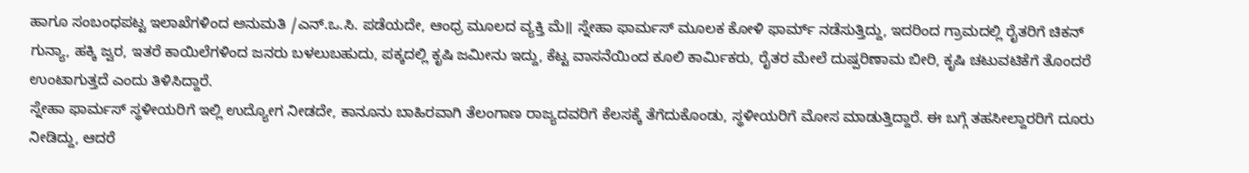ಹಾಗೂ ಸಂಬಂಧಪಟ್ಟ ಇಲಾಖೆಗಳಿಂದ ಅನುಮತಿ /ಎನ್.ಒ.ಸಿ. ಪಡೆಯದೇ, ಆಂಧ್ರ ಮೂಲದ ವ್ಯಕ್ತಿ ಮೆ॥ ಸ್ನೇಹಾ ಫಾರ್ಮಸ್ ಮೂಲಕ ಕೋಳಿ ಫಾರ್ಮ್ ನಡೆಸುತ್ತಿದ್ದು, ಇದರಿಂದ ಗ್ರಾಮದಲ್ಲಿ ರೈತರಿಗೆ ಚಿಕನ್ ಗುನ್ಯಾ, ಹಕ್ಕಿ ಜ್ವರ, ಇತರೆ ಕಾಯಿಲೆಗಳಿಂದ ಜನರು ಬಳಲುಬಹುದು, ಪಕ್ಕದಲ್ಲಿ ಕೃಷಿ ಜಮೀನು ಇದ್ದು, ಕೆಟ್ಟ ವಾಸನೆಯಿಂದ ಕೂಲಿ ಕಾರ್ಮಿಕರು, ರೈತರ ಮೇಲೆ ದುಷ್ಪರಿಣಾಮ ಬೀರಿ, ಕೃಷಿ ಚಟುವಟಿಕೆಗೆ ತೊಂದರೆ ಉಂಟಾಗುತ್ತದೆ ಎಂದು ತಿಳಿಸಿದ್ದಾರೆ.
ಸ್ನೇಹಾ ಫಾರ್ಮಸ್ ಸ್ಥಳೀಯರಿಗೆ ಇಲ್ಲಿ ಉದ್ಯೋಗ ನೀಡದೇ, ಕಾನೂನು ಬಾಹಿರವಾಗಿ ತೆಲಂಗಾಣ ರಾಜ್ಯದವರಿಗೆ ಕೆಲಸಕ್ಕೆ ತೆಗೆದುಕೊಂಡು, ಸ್ಥಳೀಯರಿಗೆ ಮೋಸ ಮಾಡುತ್ತಿದ್ದಾರೆ. ಈ ಬಗ್ಗೆ ತಹಸೀಲ್ದಾರರಿಗೆ ದೂರು ನೀಡಿದ್ದು, ಆದರೆ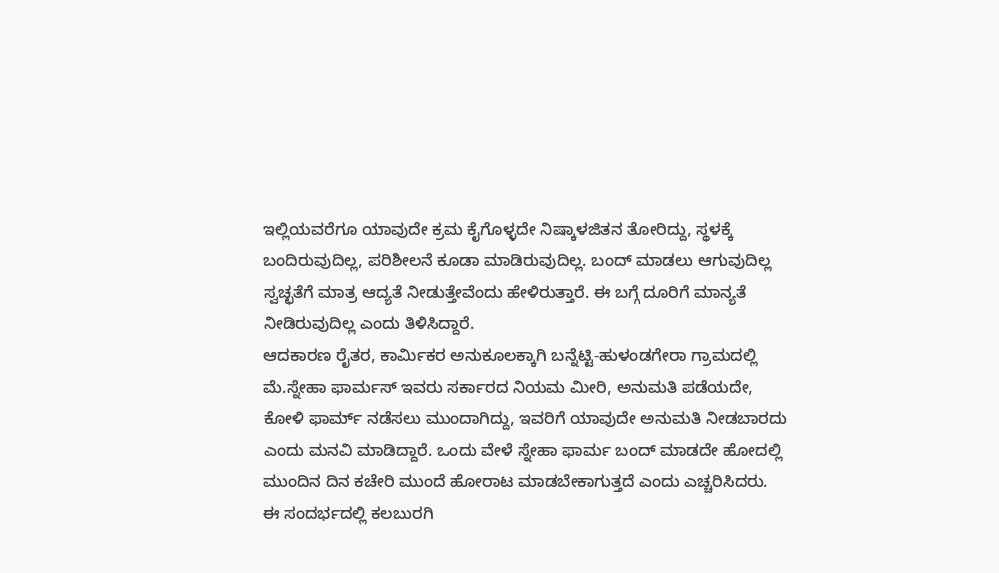ಇಲ್ಲಿಯವರೆಗೂ ಯಾವುದೇ ಕ್ರಮ ಕೈಗೊಳ್ಳದೇ ನಿಷ್ಕಾಳಜಿತನ ತೋರಿದ್ದು, ಸ್ಥಳಕ್ಕೆ ಬಂದಿರುವುದಿಲ್ಲ, ಪರಿಶೀಲನೆ ಕೂಡಾ ಮಾಡಿರುವುದಿಲ್ಲ. ಬಂದ್ ಮಾಡಲು ಆಗುವುದಿಲ್ಲ ಸ್ವಚ್ಛತೆಗೆ ಮಾತ್ರ ಆದ್ಯತೆ ನೀಡುತ್ತೇವೆಂದು ಹೇಳಿರುತ್ತಾರೆ. ಈ ಬಗ್ಗೆ ದೂರಿಗೆ ಮಾನ್ಯತೆ ನೀಡಿರುವುದಿಲ್ಲ ಎಂದು ತಿಳಿಸಿದ್ದಾರೆ.
ಆದಕಾರಣ ರೈತರ, ಕಾರ್ಮಿಕರ ಅನುಕೂಲಕ್ಕಾಗಿ ಬನ್ನೆಟ್ಟಿ-ಹುಳಂಡಗೇರಾ ಗ್ರಾಮದಲ್ಲಿ ಮೆ.ಸ್ನೇಹಾ ಫಾರ್ಮಸ್ ಇವರು ಸರ್ಕಾರದ ನಿಯಮ ಮೀರಿ, ಅನುಮತಿ ಪಡೆಯದೇ, ಕೋಳಿ ಫಾರ್ಮ್ ನಡೆಸಲು ಮುಂದಾಗಿದ್ದು, ಇವರಿಗೆ ಯಾವುದೇ ಅನುಮತಿ ನೀಡಬಾರದು ಎಂದು ಮನವಿ ಮಾಡಿದ್ದಾರೆ. ಒಂದು ವೇಳೆ ಸ್ನೇಹಾ ಫಾರ್ಮ ಬಂದ್ ಮಾಡದೇ ಹೋದಲ್ಲಿ ಮುಂದಿನ ದಿನ ಕಚೇರಿ ಮುಂದೆ ಹೋರಾಟ ಮಾಡಬೇಕಾಗುತ್ತದೆ ಎಂದು ಎಚ್ಚರಿಸಿದರು.
ಈ ಸಂದರ್ಭದಲ್ಲಿ ಕಲಬುರಗಿ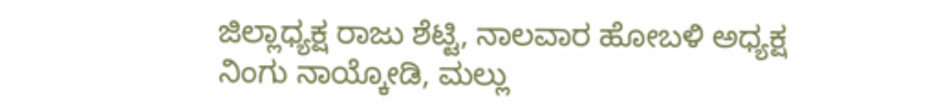ಜಿಲ್ಲಾಧ್ಯಕ್ಷ ರಾಜು ಶೆಟ್ಟಿ, ನಾಲವಾರ ಹೋಬಳಿ ಅಧ್ಯಕ್ಷ ನಿಂಗು ನಾಯ್ಕೋಡಿ, ಮಲ್ಲು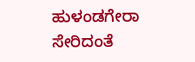ಹುಳಂಡಗೇರಾ ಸೇರಿದಂತೆ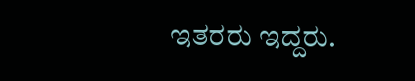ಇತರರು ಇದ್ದರು.